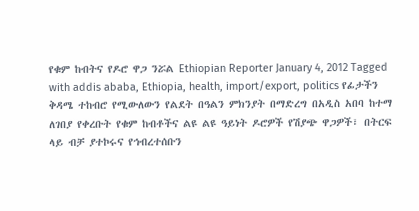የቁም ከብትና የዶሮ ዋጋ ንሯል Ethiopian Reporter January 4, 2012 Tagged with addis ababa, Ethiopia, health, import/export, politics የፊታችን ቅዳሜ ተከብሮ የሚውለውን የልደት በዓልን ምክንያት በማድረግ በአዲስ አበባ ከተማ ለገበያ የቀረቡት የቁም ከብቶችና ልዩ ልዩ ዓይነት ዶሮዎች የሽያጭ ዋጋዎች፣ በትርፍ ላይ ብቻ ያተኮሩና የኅብረተሰቡን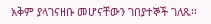አቅም ያላገናዘቡ መሆናቸውን ገበያተኞች ገለጹ፡፡